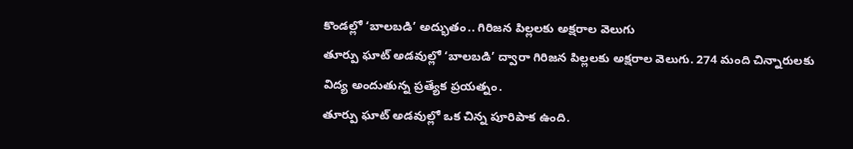కొండల్లో ‘బాలబడి’ అద్భుతం.. గిరిజన పిల్లలకు అక్షరాల వెలుగు
తూర్పు ఘాట్ అడవుల్లో ‘బాలబడి’ ద్వారా గిరిజన పిల్లలకు అక్షరాల వెలుగు. 274 మంది చిన్నారులకు విద్య అందుతున్న ప్రత్యేక ప్రయత్నం.
తూర్పు ఘాట్ అడవుల్లో ఒక చిన్న పూరిపాక ఉంది.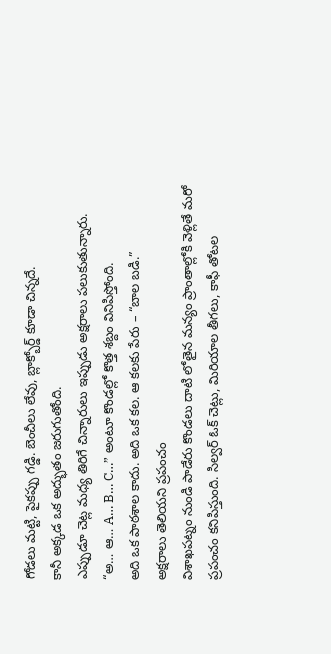గోడలు మట్టి, పైకప్పు గడ్డి. బెంచీలు లేవు, బ్లాక్బోర్డ్ కూడా చిన్నదే.
కానీ అక్కడ ఒక అద్భుతం జరుగుతోంది.
ఎప్పుడూ చెట్ల మధ్య తిరిగే చిన్నారులు ఇప్పుడు అక్షరాలు పలుకుతున్నారు.
“అ… ఆ… A… B… C…” అంటూ కొండల్లో కొత్త శబ్దం వినిపిస్తోంది.
అది ఒక పాఠశాల కాదు. అది ఒక కల. ఆ కలకు పేరు – “బాల బడి.”
అక్షరాలు తెలియని ప్రపంచం
విశాఖపట్నం నుండి పాడేరు కొండలు దాటి లోతైన మన్యం ప్రాంతాల్లోకి వెళ్లితే మరో ప్రపంచం కనిపిస్తుంది. సిల్వర్ ఓక్ చెట్లు, మిరియాల తీగలు, కాఫీ తోటల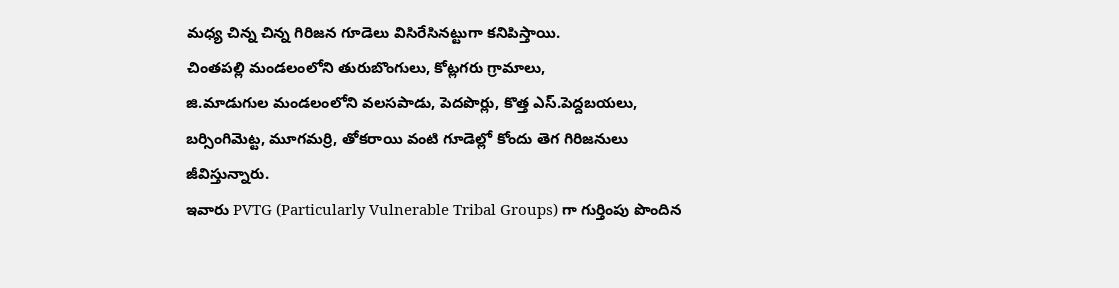మధ్య చిన్న చిన్న గిరిజన గూడెలు విసిరేసినట్టుగా కనిపిస్తాయి.
చింతపల్లి మండలంలోని తురుబొంగులు, కోట్లగరు గ్రామాలు,
జి.మాడుగుల మండలంలోని వలసపాడు, పెదపొర్లు, కొత్త ఎస్.పెద్దబయలు, బర్సింగిమెట్ట, మూగమర్రి, తోకరాయి వంటి గూడెల్లో కోందు తెగ గిరిజనులు జీవిస్తున్నారు.
ఇవారు PVTG (Particularly Vulnerable Tribal Groups) గా గుర్తింపు పొందిన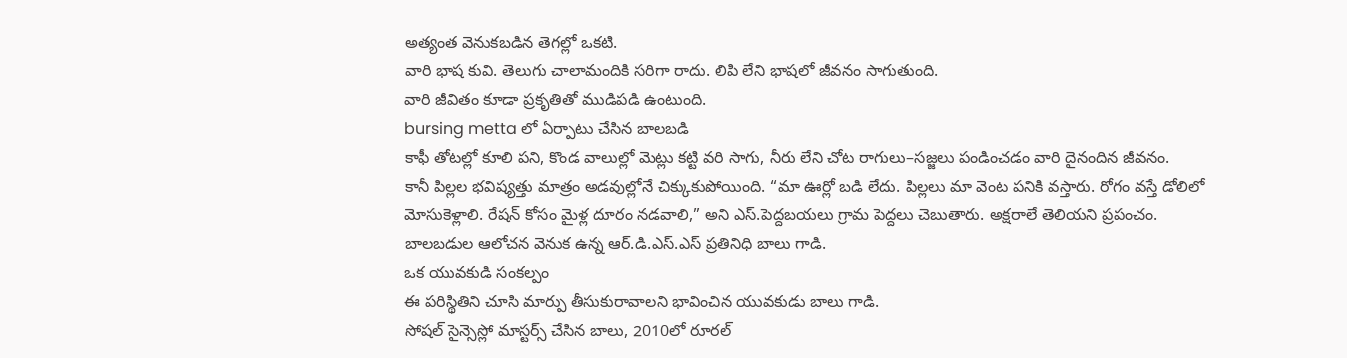అత్యంత వెనుకబడిన తెగల్లో ఒకటి.
వారి భాష కువి. తెలుగు చాలామందికి సరిగా రాదు. లిపి లేని భాషలో జీవనం సాగుతుంది.
వారి జీవితం కూడా ప్రకృతితో ముడిపడి ఉంటుంది.
bursing metta లో ఏర్పాటు చేసిన బాలబడి
కాఫీ తోటల్లో కూలి పని, కొండ వాలుల్లో మెట్లు కట్టి వరి సాగు, నీరు లేని చోట రాగులు–సజ్జలు పండించడం వారి దైనందిన జీవనం.
కానీ పిల్లల భవిష్యత్తు మాత్రం అడవుల్లోనే చిక్కుకుపోయింది. “మా ఊర్లో బడి లేదు. పిల్లలు మా వెంట పనికి వస్తారు. రోగం వస్తే డోలిలో మోసుకెళ్లాలి. రేషన్ కోసం మైళ్ల దూరం నడవాలి,” అని ఎస్.పెద్దబయలు గ్రామ పెద్దలు చెబుతారు. అక్షరాలే తెలియని ప్రపంచం.
బాలబడుల ఆలోచన వెనుక ఉన్న ఆర్.డి.ఎస్.ఎస్ ప్రతినిధి బాలు గాడి.
ఒక యువకుడి సంకల్పం
ఈ పరిస్థితిని చూసి మార్పు తీసుకురావాలని భావించిన యువకుడు బాలు గాడి.
సోషల్ సైన్సెస్లో మాస్టర్స్ చేసిన బాలు, 2010లో రూరల్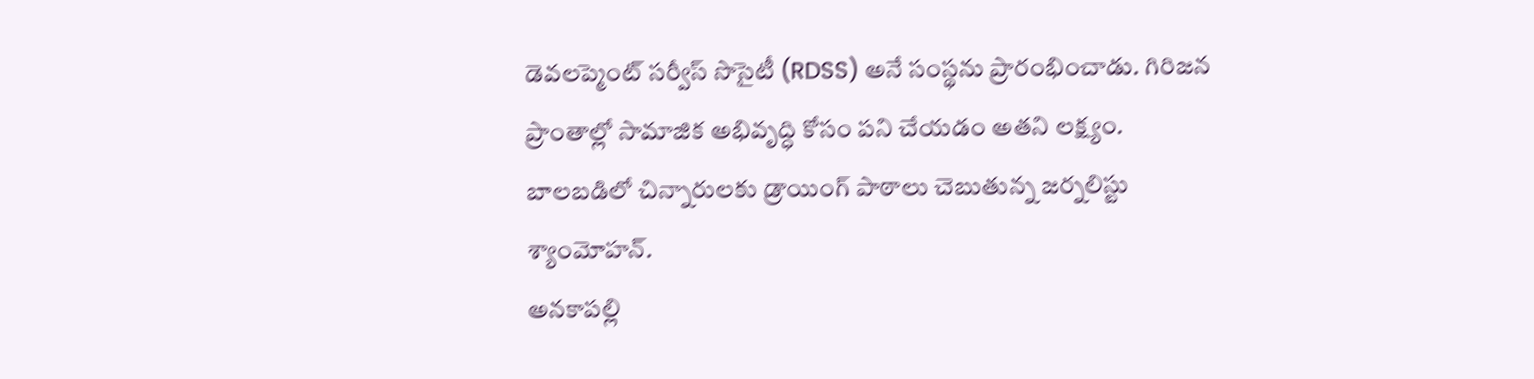డెవలప్మెంట్ సర్వీస్ సొసైటీ (RDSS) అనే సంస్థను ప్రారంభించాడు. గిరిజన ప్రాంతాల్లో సామాజిక అభివృద్ధి కోసం పని చేయడం అతని లక్ష్యం.
బాలబడిలో చిన్నారులకు డ్రాయింగ్ పాఠాలు చెబుతున్న జర్నలిస్టు శ్యాంమోహన్.
అనకాపల్లి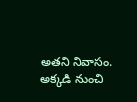అతని నివాసం.
అక్కడి నుంచి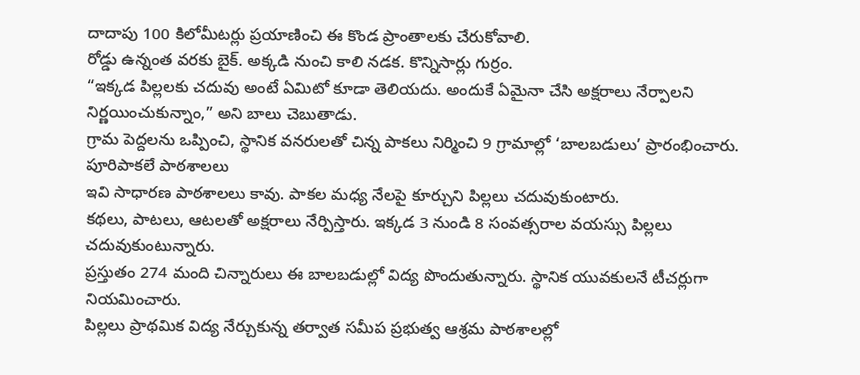దాదాపు 100 కిలోమీటర్లు ప్రయాణించి ఈ కొండ ప్రాంతాలకు చేరుకోవాలి.
రోడ్డు ఉన్నంత వరకు బైక్. అక్కడి నుంచి కాలి నడక. కొన్నిసార్లు గుర్రం.
“ఇక్కడ పిల్లలకు చదువు అంటే ఏమిటో కూడా తెలియదు. అందుకే ఏమైనా చేసి అక్షరాలు నేర్పాలని నిర్ణయించుకున్నాం,” అని బాలు చెబుతాడు.
గ్రామ పెద్దలను ఒప్పించి, స్థానిక వనరులతో చిన్న పాకలు నిర్మించి 9 గ్రామాల్లో ‘బాలబడులు’ ప్రారంభించారు.
పూరిపాకలే పాఠశాలలు
ఇవి సాధారణ పాఠశాలలు కావు. పాకల మధ్య నేలపై కూర్చుని పిల్లలు చదువుకుంటారు.
కథలు, పాటలు, ఆటలతో అక్షరాలు నేర్పిస్తారు. ఇక్కడ 3 నుండి 8 సంవత్సరాల వయస్సు పిల్లలు చదువుకుంటున్నారు.
ప్రస్తుతం 274 మంది చిన్నారులు ఈ బాలబడుల్లో విద్య పొందుతున్నారు. స్థానిక యువకులనే టీచర్లుగా నియమించారు.
పిల్లలు ప్రాథమిక విద్య నేర్చుకున్న తర్వాత సమీప ప్రభుత్వ ఆశ్రమ పాఠశాలల్లో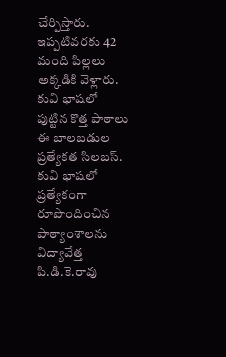చేర్పిస్తారు. ఇప్పటివరకు 42 మంది పిల్లలు అక్కడికి వెళ్లారు.
కువి భాషలో పుట్టిన కొత్త పాఠాలు
ఈ బాలబడుల ప్రత్యేకత సిలబస్. కువి భాషలో ప్రత్యేకంగా రూపొందించిన పాఠ్యాంశాలను విద్యావేత్త పి.డి.కె.రావు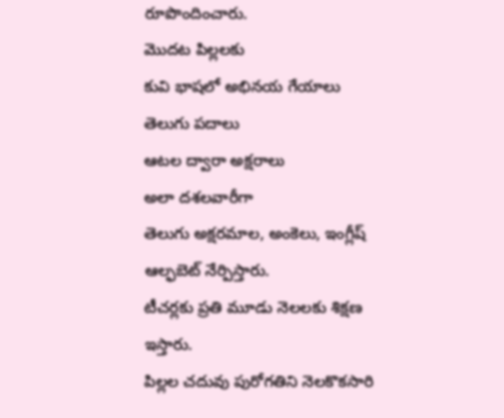రూపొందించారు.
మొదట పిల్లలకు
కువి భాషలో అభినయ గేయాలు
తెలుగు పదాలు
ఆటల ద్వారా అక్షరాలు
అలా దశలవారీగా
తెలుగు అక్షరమాల, అంకెలు, ఇంగ్లీష్ ఆల్ఫబెట్ నేర్పిస్తారు.
టీచర్లకు ప్రతి మూడు నెలలకు శిక్షణ ఇస్తారు.
పిల్లల చదువు పురోగతిని నెలకొకసారి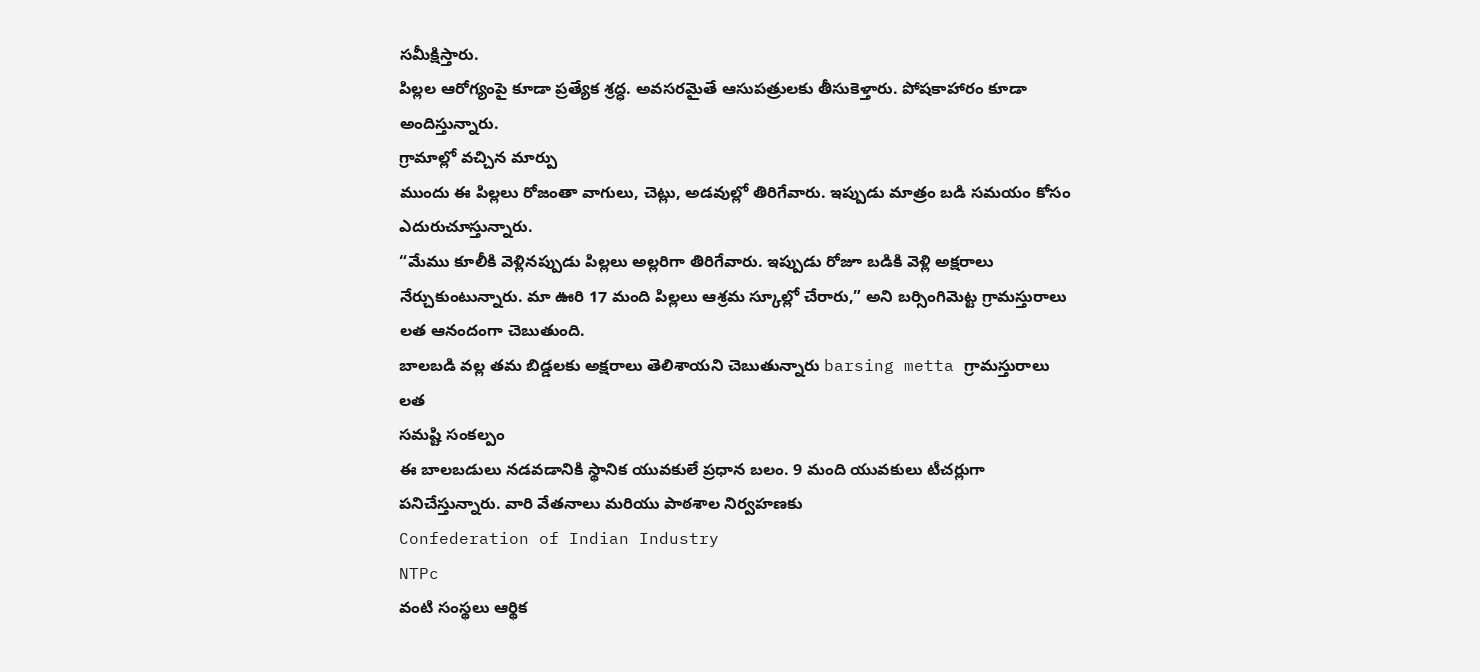సమీక్షిస్తారు.
పిల్లల ఆరోగ్యంపై కూడా ప్రత్యేక శ్రద్ధ. అవసరమైతే ఆసుపత్రులకు తీసుకెళ్తారు. పోషకాహారం కూడా అందిస్తున్నారు.
గ్రామాల్లో వచ్చిన మార్పు
ముందు ఈ పిల్లలు రోజంతా వాగులు, చెట్లు, అడవుల్లో తిరిగేవారు. ఇప్పుడు మాత్రం బడి సమయం కోసం ఎదురుచూస్తున్నారు.
“మేము కూలీకి వెళ్లినప్పుడు పిల్లలు అల్లరిగా తిరిగేవారు. ఇప్పుడు రోజూ బడికి వెళ్లి అక్షరాలు నేర్చుకుంటున్నారు. మా ఊరి 17 మంది పిల్లలు ఆశ్రమ స్కూల్లో చేరారు,” అని బర్సింగిమెట్ట గ్రామస్తురాలు లత ఆనందంగా చెబుతుంది.
బాలబడి వల్ల తమ బిడ్డలకు అక్షరాలు తెలిశాయని చెబుతున్నారు barsing metta గ్రామస్తురాలు లత
సమష్టి సంకల్పం
ఈ బాలబడులు నడవడానికి స్థానిక యువకులే ప్రధాన బలం. 9 మంది యువకులు టీచర్లుగా పనిచేస్తున్నారు. వారి వేతనాలు మరియు పాఠశాల నిర్వహణకు
Confederation of Indian Industry
NTPc
వంటి సంస్థలు ఆర్థిక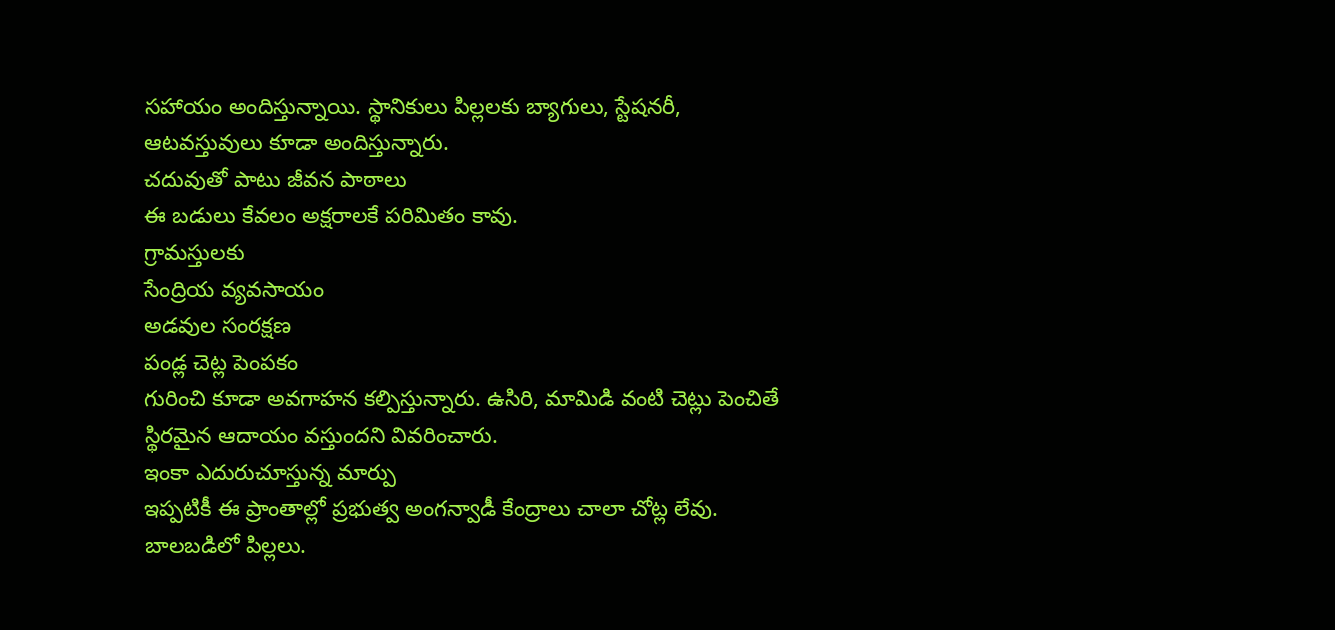సహాయం అందిస్తున్నాయి. స్థానికులు పిల్లలకు బ్యాగులు, స్టేషనరీ, ఆటవస్తువులు కూడా అందిస్తున్నారు.
చదువుతో పాటు జీవన పాఠాలు
ఈ బడులు కేవలం అక్షరాలకే పరిమితం కావు.
గ్రామస్తులకు
సేంద్రియ వ్యవసాయం
అడవుల సంరక్షణ
పండ్ల చెట్ల పెంపకం
గురించి కూడా అవగాహన కల్పిస్తున్నారు. ఉసిరి, మామిడి వంటి చెట్లు పెంచితే స్థిరమైన ఆదాయం వస్తుందని వివరించారు.
ఇంకా ఎదురుచూస్తున్న మార్పు
ఇప్పటికీ ఈ ప్రాంతాల్లో ప్రభుత్వ అంగన్వాడీ కేంద్రాలు చాలా చోట్ల లేవు.
బాలబడిలో పిల్లలు.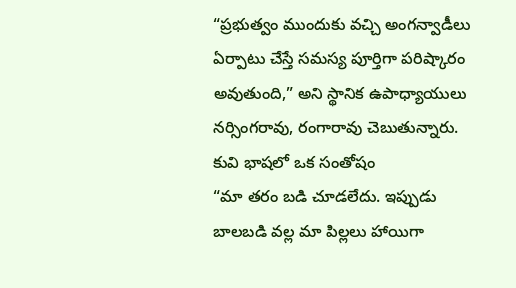“ప్రభుత్వం ముందుకు వచ్చి అంగన్వాడీలు ఏర్పాటు చేస్తే సమస్య పూర్తిగా పరిష్కారం అవుతుంది,” అని స్థానిక ఉపాధ్యాయులు నర్సింగరావు, రంగారావు చెబుతున్నారు.
కువి భాషలో ఒక సంతోషం
“మా తరం బడి చూడలేదు. ఇప్పుడు బాలబడి వల్ల మా పిల్లలు హాయిగా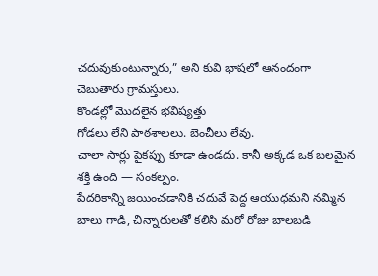చదువుకుంటున్నారు,” అని కువి భాషలో ఆనందంగా చెబుతారు గ్రామస్తులు.
కొండల్లో మొదలైన భవిష్యత్తు
గోడలు లేని పాఠశాలలు. బెంచీలు లేవు.
చాలా సార్లు పైకప్పు కూడా ఉండదు. కానీ అక్కడ ఒక బలమైన శక్తి ఉంది — సంకల్పం.
పేదరికాన్ని జయించడానికి చదువే పెద్ద ఆయుధమని నమ్మిన బాలు గాడి, చిన్నారులతో కలిసి మరో రోజు బాలబడి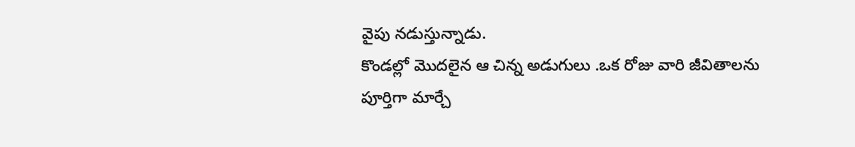వైపు నడుస్తున్నాడు.
కొండల్లో మొదలైన ఆ చిన్న అడుగులు .ఒక రోజు వారి జీవితాలను పూర్తిగా మార్చే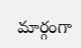మార్గంగా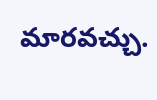మారవచ్చు.